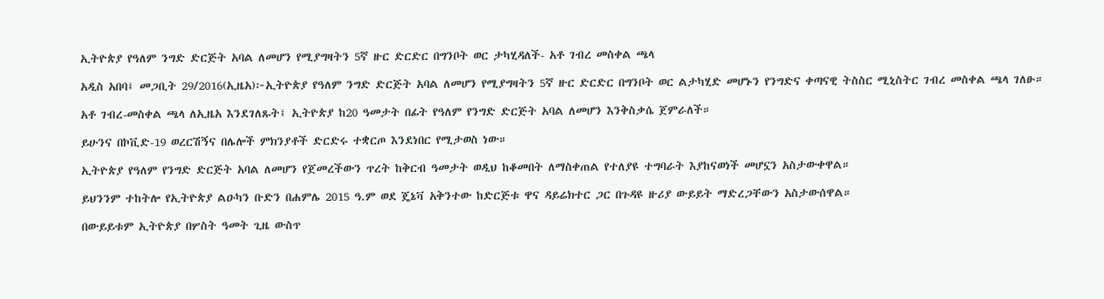ኢትዮጵያ የዓለም ንግድ ድርጅት አባል ለመሆን የሚያግዛትን 5ኛ ዙር ድርድር በግንቦት ወር ታካሂዳለች- አቶ ገብረ መስቀል ጫላ

አዲስ አበባ፤ መጋቢት 29/2016(ኢዜአ)፦ኢትዮጵያ የዓለም ንግድ ድርጅት አባል ለመሆን የሚያግዛትን 5ኛ ዙር ድርድር በግንቦት ወር ልታካሂድ መሆኑን የንግድና ቀጣናዊ ትስስር ሚኒስትር ገብረ መስቀል ጫላ ገለፁ።

አቶ ገብረ-መስቀል ጫላ ለኢዜአ እንደገለጹት፤ ኢትዮጵያ ከ20 ዓመታት በፊት የዓለም የንግድ ድርጅት አባል ለመሆን እንቅስቃሴ ጀምራለች።

ይሁንና በኮቪድ-19 ወረርሽኝና በሌሎች ምክንያቶች ድርድሩ ተቋርጦ እንደነበር የሚታወስ ነው።

ኢትዮጵያ የዓለም የንግድ ድርጅት አባል ለመሆን የጀመረችውን ጥረት ከቅርብ ዓመታት ወዲህ ከቆመበት ለማስቀጠል የተለያዩ ተግባራት እያከናወነች መሆኗን አስታውቀዋል።

ይህንንም ተከትሎ የኢትዮጵያ ልዑካን ቡድን በሐምሌ 2015 ዓ.ም ወደ ጄኔቫ አቅንተው ከድርጅቱ ዋና ዳይሬክተር ጋር በጉዳዩ ዙሪያ ውይይት ማድረጋቸውን አስታውሰዋል።

በውይይቱም ኢትዮጵያ በሦስት ዓመት ጊዜ ውስጥ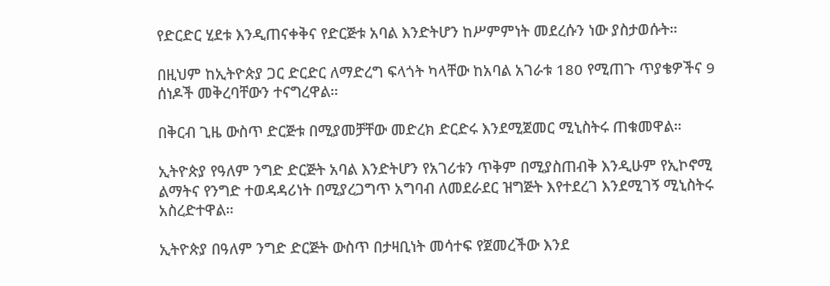የድርድር ሂደቱ እንዲጠናቀቅና የድርጅቱ አባል እንድትሆን ከሥምምነት መደረሱን ነው ያስታወሱት።

በዚህም ከኢትዮጵያ ጋር ድርድር ለማድረግ ፍላጎት ካላቸው ከአባል አገራቱ 180 የሚጠጉ ጥያቄዎችና 9 ሰነዶች መቅረባቸውን ተናግረዋል።

በቅርብ ጊዜ ውስጥ ድርጅቱ በሚያመቻቸው መድረክ ድርድሩ እንደሚጀመር ሚኒስትሩ ጠቁመዋል።

ኢትዮጵያ የዓለም ንግድ ድርጅት አባል እንድትሆን የአገሪቱን ጥቅም በሚያስጠብቅ እንዲሁም የኢኮኖሚ ልማትና የንግድ ተወዳዳሪነት በሚያረጋግጥ አግባብ ለመደራደር ዝግጅት እየተደረገ እንደሚገኝ ሚኒስትሩ አስረድተዋል።

ኢትዮጵያ በዓለም ንግድ ድርጅት ውስጥ በታዛቢነት መሳተፍ የጀመረችው እንደ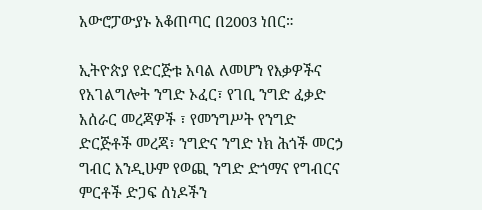አውሮፓውያኑ አቆጠጣር በ2003 ነበር።

ኢትዮጵያ የድርጅቱ አባል ለመሆን የእቃዎችና የአገልግሎት ንግድ ኦፈር፣ የገቢ ንግድ ፈቃድ አሰራር መረጃዎች ፣ የመንግሥት የንግድ ድርጅቶች መረጃ፣ ንግድና ንግድ ነክ ሕጎች መርኃ ግብር እንዲሁም የወጪ ንግድ ድጎማና የግብርና ምርቶች ድጋፍ ሰነዶችን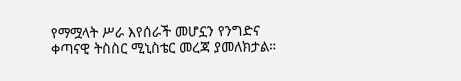የማሟላት ሥራ እየሰራች መሆኗን የንግድና ቀጣናዊ ትስስር ሚኒስቴር መረጃ ያመለክታል።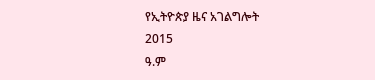የኢትዮጵያ ዜና አገልግሎት
2015
ዓ.ም